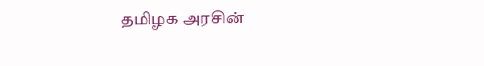தமிழக அரசின்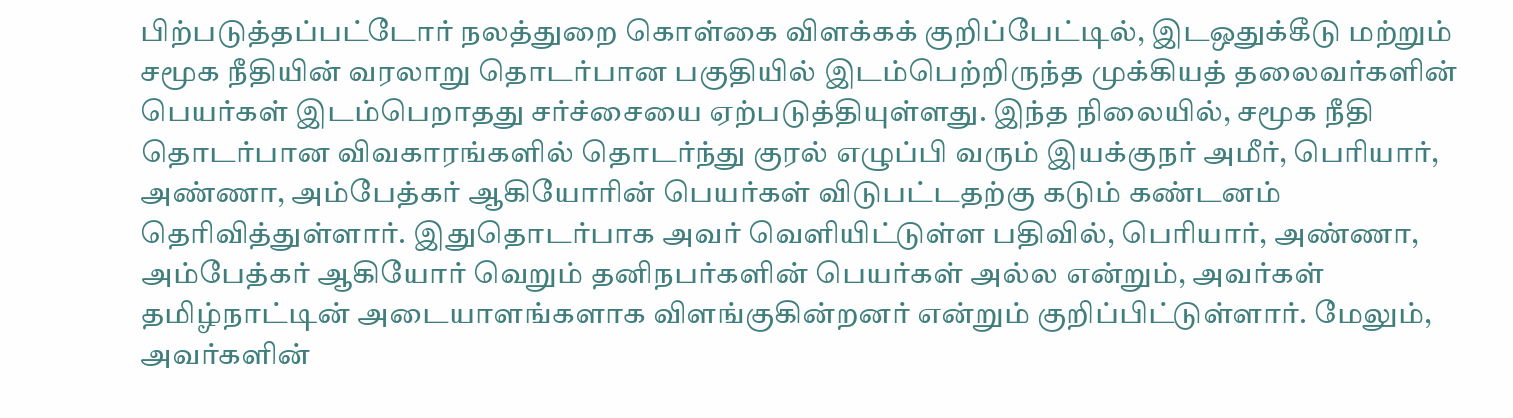பிற்படுத்தப்பட்டோர் நலத்துறை கொள்கை விளக்கக் குறிப்பேட்டில், இடஒதுக்கீடு மற்றும் சமூக நீதியின் வரலாறு தொடர்பான பகுதியில் இடம்பெற்றிருந்த முக்கியத் தலைவர்களின் பெயர்கள் இடம்பெறாதது சர்ச்சையை ஏற்படுத்தியுள்ளது. இந்த நிலையில், சமூக நீதி தொடர்பான விவகாரங்களில் தொடர்ந்து குரல் எழுப்பி வரும் இயக்குநர் அமீர், பெரியார், அண்ணா, அம்பேத்கர் ஆகியோரின் பெயர்கள் விடுபட்டதற்கு கடும் கண்டனம் தெரிவித்துள்ளார். இதுதொடர்பாக அவர் வெளியிட்டுள்ள பதிவில், பெரியார், அண்ணா, அம்பேத்கர் ஆகியோர் வெறும் தனிநபர்களின் பெயர்கள் அல்ல என்றும், அவர்கள் தமிழ்நாட்டின் அடையாளங்களாக விளங்குகின்றனர் என்றும் குறிப்பிட்டுள்ளார். மேலும், அவர்களின்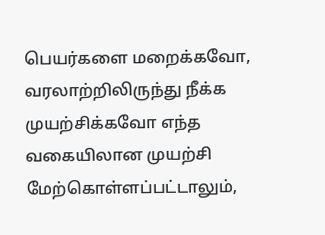பெயர்களை மறைக்கவோ, வரலாற்றிலிருந்து நீக்க முயற்சிக்கவோ எந்த வகையிலான முயற்சி மேற்கொள்ளப்பட்டாலும்,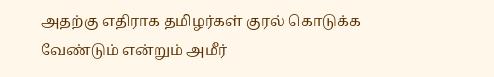அதற்கு எதிராக தமிழர்கள் குரல் கொடுக்க வேண்டும் என்றும் அமீர்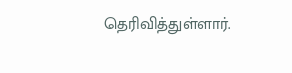தெரிவித்துள்ளார்.